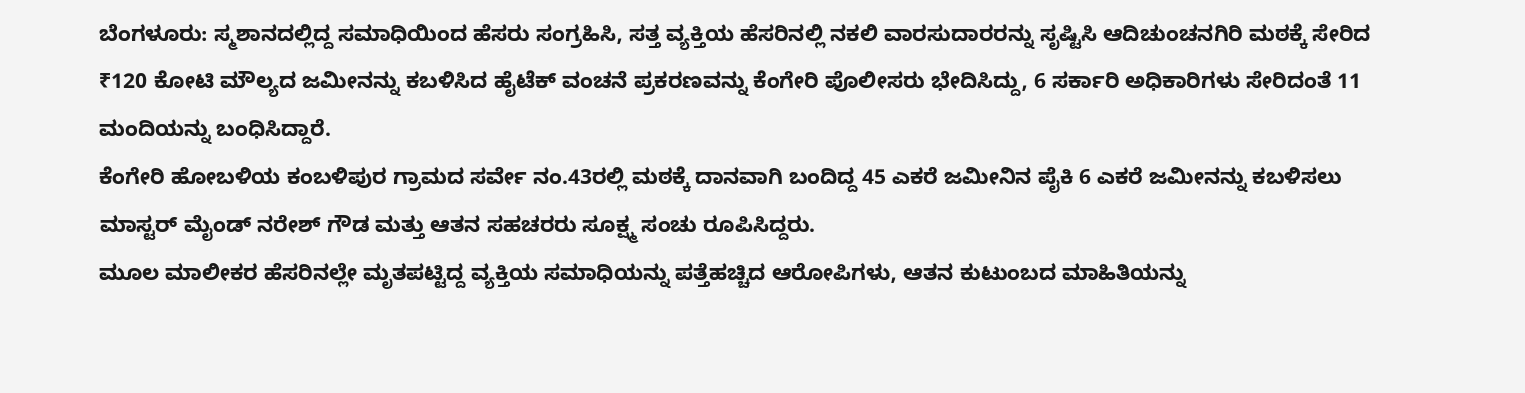ಬೆಂಗಳೂರು: ಸ್ಮಶಾನದಲ್ಲಿದ್ದ ಸಮಾಧಿಯಿಂದ ಹೆಸರು ಸಂಗ್ರಹಿಸಿ, ಸತ್ತ ವ್ಯಕ್ತಿಯ ಹೆಸರಿನಲ್ಲಿ ನಕಲಿ ವಾರಸುದಾರರನ್ನು ಸೃಷ್ಟಿಸಿ ಆದಿಚುಂಚನಗಿರಿ ಮಠಕ್ಕೆ ಸೇರಿದ ₹120 ಕೋಟಿ ಮೌಲ್ಯದ ಜಮೀನನ್ನು ಕಬಳಿಸಿದ ಹೈಟೆಕ್ ವಂಚನೆ ಪ್ರಕರಣವನ್ನು ಕೆಂಗೇರಿ ಪೊಲೀಸರು ಭೇದಿಸಿದ್ದು, 6 ಸರ್ಕಾರಿ ಅಧಿಕಾರಿಗಳು ಸೇರಿದಂತೆ 11 ಮಂದಿಯನ್ನು ಬಂಧಿಸಿದ್ದಾರೆ.
ಕೆಂಗೇರಿ ಹೋಬಳಿಯ ಕಂಬಳಿಪುರ ಗ್ರಾಮದ ಸರ್ವೇ ನಂ.43ರಲ್ಲಿ ಮಠಕ್ಕೆ ದಾನವಾಗಿ ಬಂದಿದ್ದ 45 ಎಕರೆ ಜಮೀನಿನ ಪೈಕಿ 6 ಎಕರೆ ಜಮೀನನ್ನು ಕಬಳಿಸಲು ಮಾಸ್ಟರ್ ಮೈಂಡ್ ನರೇಶ್ ಗೌಡ ಮತ್ತು ಆತನ ಸಹಚರರು ಸೂಕ್ಷ್ಮ ಸಂಚು ರೂಪಿಸಿದ್ದರು.
ಮೂಲ ಮಾಲೀಕರ ಹೆಸರಿನಲ್ಲೇ ಮೃತಪಟ್ಟಿದ್ದ ವ್ಯಕ್ತಿಯ ಸಮಾಧಿಯನ್ನು ಪತ್ತೆಹಚ್ಚಿದ ಆರೋಪಿಗಳು, ಆತನ ಕುಟುಂಬದ ಮಾಹಿತಿಯನ್ನು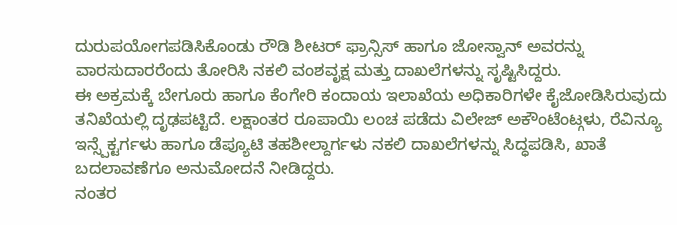ದುರುಪಯೋಗಪಡಿಸಿಕೊಂಡು ರೌಡಿ ಶೀಟರ್ ಫ್ರಾನ್ಸಿಸ್ ಹಾಗೂ ಜೋಸ್ವಾನ್ ಅವರನ್ನು ವಾರಸುದಾರರೆಂದು ತೋರಿಸಿ ನಕಲಿ ವಂಶವೃಕ್ಷ ಮತ್ತು ದಾಖಲೆಗಳನ್ನು ಸೃಷ್ಟಿಸಿದ್ದರು.
ಈ ಅಕ್ರಮಕ್ಕೆ ಬೇಗೂರು ಹಾಗೂ ಕೆಂಗೇರಿ ಕಂದಾಯ ಇಲಾಖೆಯ ಅಧಿಕಾರಿಗಳೇ ಕೈಜೋಡಿಸಿರುವುದು ತನಿಖೆಯಲ್ಲಿ ದೃಢಪಟ್ಟಿದೆ. ಲಕ್ಷಾಂತರ ರೂಪಾಯಿ ಲಂಚ ಪಡೆದು ವಿಲೇಜ್ ಅಕೌಂಟೆಂಟ್ಗಳು, ರೆವಿನ್ಯೂ ಇನ್ಸ್ಪೆಕ್ಟರ್ಗಳು ಹಾಗೂ ಡೆಪ್ಯೂಟಿ ತಹಶೀಲ್ದಾರ್ಗಳು ನಕಲಿ ದಾಖಲೆಗಳನ್ನು ಸಿದ್ಧಪಡಿಸಿ, ಖಾತೆ ಬದಲಾವಣೆಗೂ ಅನುಮೋದನೆ ನೀಡಿದ್ದರು.
ನಂತರ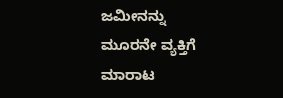ಜಮೀನನ್ನು ಮೂರನೇ ವ್ಯಕ್ತಿಗೆ ಮಾರಾಟ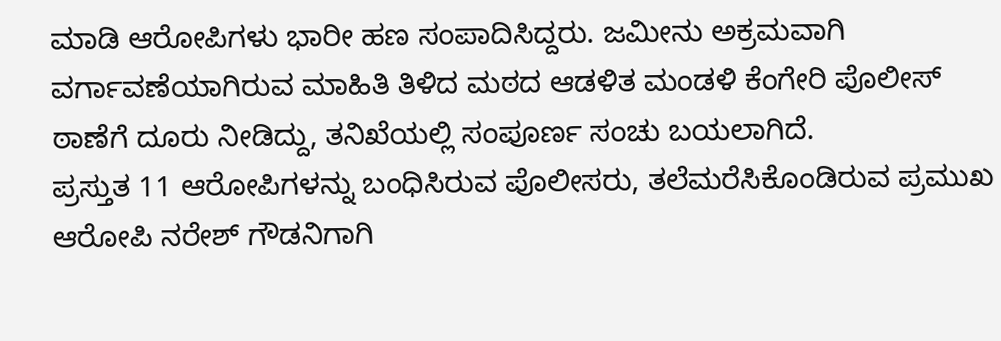ಮಾಡಿ ಆರೋಪಿಗಳು ಭಾರೀ ಹಣ ಸಂಪಾದಿಸಿದ್ದರು. ಜಮೀನು ಅಕ್ರಮವಾಗಿ ವರ್ಗಾವಣೆಯಾಗಿರುವ ಮಾಹಿತಿ ತಿಳಿದ ಮಠದ ಆಡಳಿತ ಮಂಡಳಿ ಕೆಂಗೇರಿ ಪೊಲೀಸ್ ಠಾಣೆಗೆ ದೂರು ನೀಡಿದ್ದು, ತನಿಖೆಯಲ್ಲಿ ಸಂಪೂರ್ಣ ಸಂಚು ಬಯಲಾಗಿದೆ.
ಪ್ರಸ್ತುತ 11 ಆರೋಪಿಗಳನ್ನು ಬಂಧಿಸಿರುವ ಪೊಲೀಸರು, ತಲೆಮರೆಸಿಕೊಂಡಿರುವ ಪ್ರಮುಖ ಆರೋಪಿ ನರೇಶ್ ಗೌಡನಿಗಾಗಿ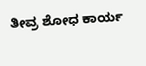ತೀವ್ರ ಶೋಧ ಕಾರ್ಯ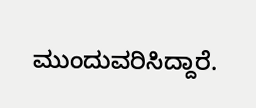ಮುಂದುವರಿಸಿದ್ದಾರೆ.